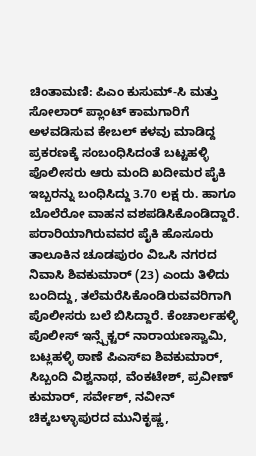ಚಿಂತಾಮಣಿ: ಪಿಎಂ ಕುಸುಮ್-ಸಿ ಮತ್ತು ಸೋಲಾರ್ ಪ್ಲಾಂಟ್ ಕಾಮಗಾರಿಗೆ ಅಳವಡಿಸುವ ಕೇಬಲ್ ಕಳವು ಮಾಡಿದ್ದ ಪ್ರಕರಣಕ್ಕೆ ಸಂಬಂಧಿಸಿದಂತೆ ಬಟ್ಟಹಳ್ಳಿ ಪೊಲೀಸರು ಆರು ಮಂದಿ ಖದೀಮರ ಪೈಕಿ ಇಬ್ಬರನ್ನು ಬಂಧಿಸಿದ್ದು 3.70 ಲಕ್ಷ ರು. ಹಾಗೂ ಬೊಲೆರೋ ವಾಹನ ವಶಪಡಿಸಿಕೊಂಡಿದ್ದಾರೆ.
ಪರಾರಿಯಾಗಿರುವವರ ಪೈಕಿ ಹೊಸೂರು ತಾಲೂಕಿನ ಚೂಡಪುರಂ ವಿಒಸಿ ನಗರದ ನಿವಾಸಿ ಶಿವಕುಮಾರ್ (23) ಎಂದು ತಿಳಿದು ಬಂದಿದ್ದು, ತಲೆಮರೆಸಿಕೊಂಡಿರುವವರಿಗಾಗಿ ಪೊಲೀಸರು ಬಲೆ ಬಿಸಿದ್ದಾರೆ. ಕೆಂಚಾರ್ಲಹಳ್ಳಿ ಪೊಲೀಸ್ ಇನ್ಸ್ಪೆಕ್ಟರ್ ನಾರಾಯಣಸ್ವಾಮಿ, ಬಟ್ಲಹಳ್ಳಿ ಠಾಣೆ ಪಿಎಸ್ಐ ಶಿವಕುಮಾರ್, ಸಿಬ್ಬಂದಿ ವಿಶ್ವನಾಥ, ವೆಂಕಟೇಶ್, ಪ್ರವೀಣ್ ಕುಮಾರ್, ಸರ್ವೇಶ್, ನವೀನ್ ಚಿಕ್ಕಬಳ್ಳಾಪುರದ ಮುನಿಕೃಷ್ಣ,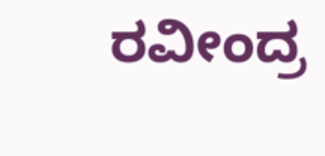ರವೀಂದ್ರ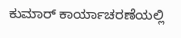ಕುಮಾರ್ ಕಾರ್ಯಾಚರಣೆಯಲ್ಲಿ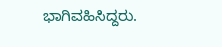ಭಾಗಿವಹಿಸಿದ್ದರು.